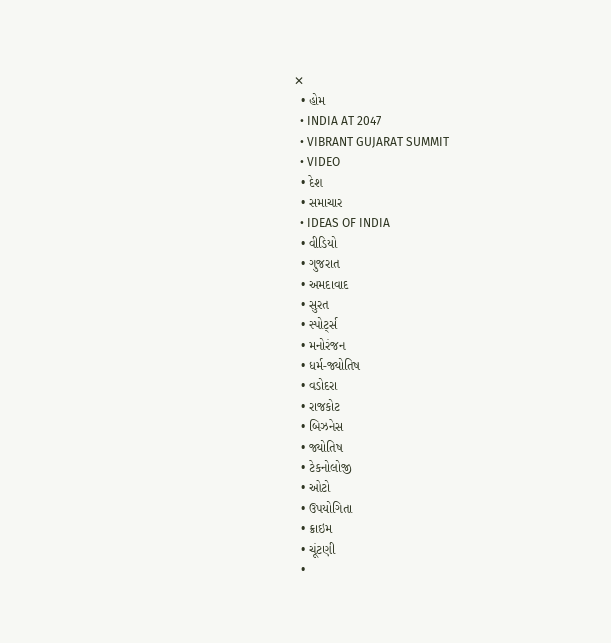✕
  • હોમ
  • INDIA AT 2047
  • VIBRANT GUJARAT SUMMIT
  • VIDEO
  • દેશ
  • સમાચાર
  • IDEAS OF INDIA
  • વીડિયો
  • ગુજરાત
  • અમદાવાદ
  • સુરત
  • સ્પોર્ટ્સ
  • મનોરંજન
  • ધર્મ-જ્યોતિષ
  • વડોદરા
  • રાજકોટ
  • બિઝનેસ
  • જ્યોતિષ
  • ટેકનોલોજી
  • ઓટો
  • ઉપયોગિતા
  • ક્રાઇમ
  • ચૂંટણી
  •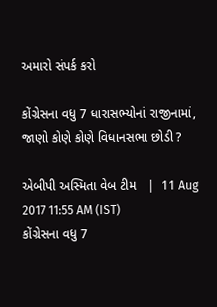અમારો સંપર્ક કરો

કોંગ્રેસના વધુ 7 ધારાસભ્યોનાં રાજીનામાં, જાણો કોણે કોણે વિધાનસભા છોડી ?

એબીપી અસ્મિતા વેબ ટીમ   |  11 Aug 2017 11:55 AM (IST)
કોંગ્રેસના વધુ 7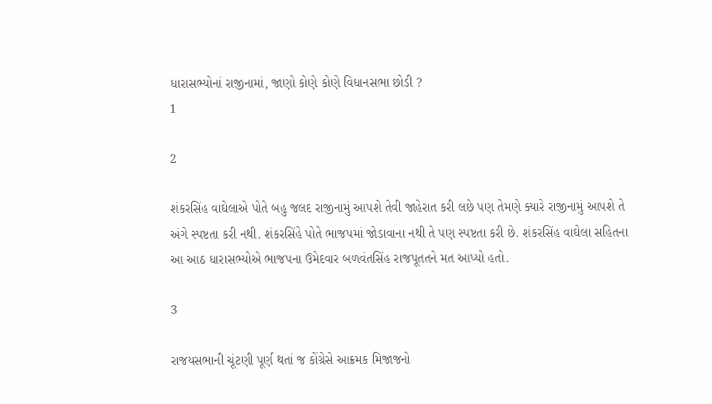ધારાસભ્યોનાં રાજીનામાં, જાણો કોણે કોણે વિધાનસભા છોડી ?
1

2

શંકરસિંહ વાઘેલાએ પોતે બહુ જલદ રાજીનામું આપશે તેવી જાહેરાત કરી લછે પણ તેમણે ક્યારે રાજીનામું આપશે તે અંગે સ્પષ્ટતા કરી નથી. શંકરસિંહે પોતે ભાજપમાં જોડાવાના નથી તે પણ સ્પષ્ટતા કરી છે. શંકરસિંહ વાઘેલા સહિતના આ આઠ ધારાસભ્યોએ ભાજપના ઉમેદવાર બળવંતસિંહ રાજપૂતતને મત આપ્યો હતો.

3

રાજયસભાની ચૂંટણી પૂર્ણ થતાં જ કોંગ્રેસે આક્રમક મિજાજનો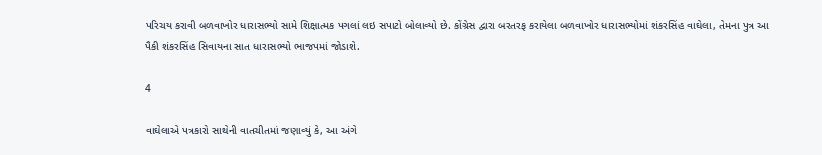પરિચય કરાવી બળવાખોર ધારાસભ્યો સામે શિક્ષાત્મક પગલાં લઇ સપાટો બોલાવ્યો છે. કોંગ્રેસ દ્વારા બરતરફ કરાયેલા બળવાખોર ધારાસભ્યોમાં શંકરસિંહ વાઘેલા, તેમના પુત્ર આ પૈકી શંકરસિંહ સિવાયના સાત ધારાસભ્યો ભાજપમાં જોડાશે.

4

વાઘેલાએ પત્રકારો સાથેની વાતચીતમાં જણાવ્યું કે, આ અંગે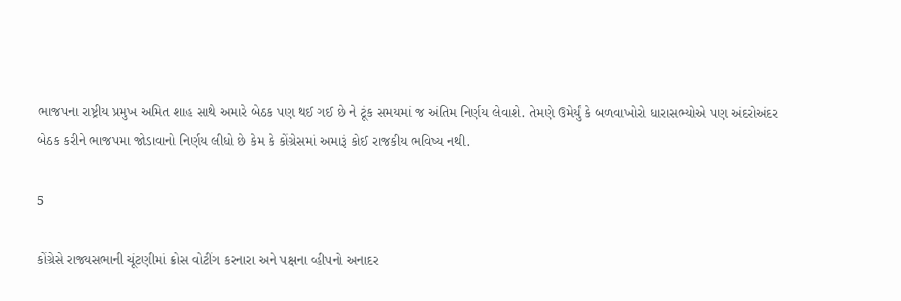ભાજપના રાષ્ટ્રીય પ્રમુખ અમિત શાહ સાથે અમારે બેઠક પણ થઈ ગઈ છે ને ટૂંક સમયમાં જ અંતિમ નિર્ણય લેવાશે. તેમણે ઉમેર્યું કે બળવાખોરો ધારાસભ્યોએ પણ અંદરોઅંદર બેઠક કરીને ભાજપમા જોડાવાનો નિર્ણય લીધો છે કેમ કે કોંગ્રેસમાં અમારૂં કોઈ રાજકીય ભવિષ્ય નથી.

5

કોંગ્રેસે રાજ્યસભાની ચૂંટણીમાં ક્રોસ વોટીંગ કરનારા અને પક્ષના વ્હીપનો અનાદર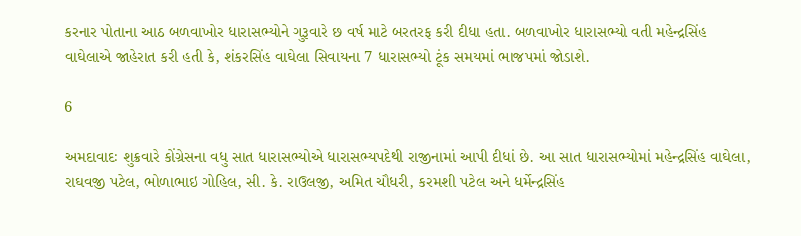કરનાર પોતાના આઠ બળવાખોર ધારાસભ્યોને ગુરૂવારે છ વર્ષ માટે બરતરફ કરી દીધા હતા. બળવાખોર ધારાસભ્યો વતી મહેન્દ્રસિંહ વાઘેલાએ જાહેરાત કરી હતી કે, શંકરસિંહ વાઘેલા સિવાયના 7 ધારાસભ્યો ટૂંક સમયમાં ભાજપમાં જોડાશે.

6

અમદાવાદઃ શુક્રવારે કોંગ્રેસના વધુ સાત ધારાસભ્યોએ ધારાસભ્યપદેથી રાજીનામાં આપી દીધાં છે. આ સાત ધારાસભ્યોમાં મહેન્દ્રસિંહ વાઘેલા, રાઘવજી પટેલ, ભોળાભાઇ ગોહિલ, સી. કે. રાઉલજી, અમિત ચૌધરી, કરમશી પટેલ અને ધર્મેન્દ્રસિંહ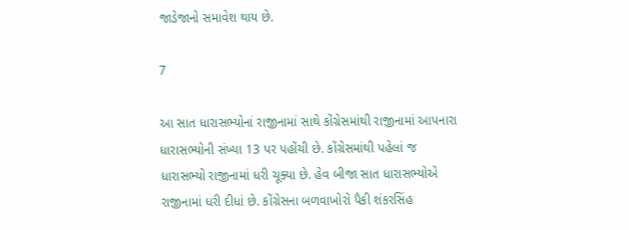જાડેજાનો સમાવેશ થાય છે.

7

આ સાત ધારાસભ્યોનાં રાજીનામાં સાથે કોંગ્રેસમાંથી રાજીનામાં આપનારા ધારાસભ્યોની સંખ્યા 13 પર પહોંચી છે. કોંગ્રેસમાંથી પહેલાં જ ધારાસભ્યો રાજીનામાં ધરી ચૂક્યા છે. હેવ બીજા સાત ધારાસભ્યોએ રાજીનામાં ધરી દીધાં છે. કોંગ્રેસના બળવાખોરો પૈકી શંકરસિંહ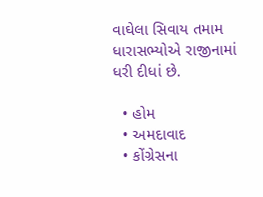વાઘેલા સિવાય તમામ ધારાસભ્યોએ રાજીનામાં ધરી દીધાં છે.

  • હોમ
  • અમદાવાદ
  • કોંગ્રેસના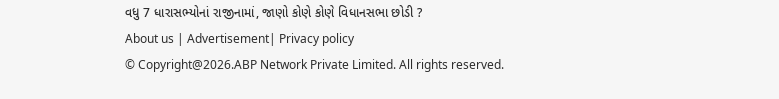વધુ 7 ધારાસભ્યોનાં રાજીનામાં, જાણો કોણે કોણે વિધાનસભા છોડી ?
About us | Advertisement| Privacy policy
© Copyright@2026.ABP Network Private Limited. All rights reserved.